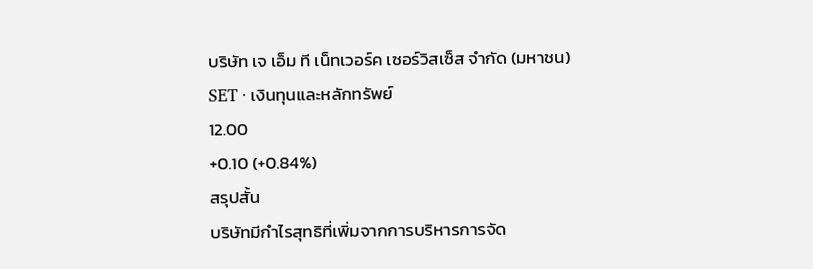บริษัท เจ เอ็ม ที เน็ทเวอร์ค เซอร์วิสเซ็ส จำกัด (มหาชน)
SET · เงินทุนและหลักทรัพย์
12.00
+0.10 (+0.84%)
สรุปสั้น
บริษัทมีกําไรสุทธิที่เพิ่มจากการบริหารการจัด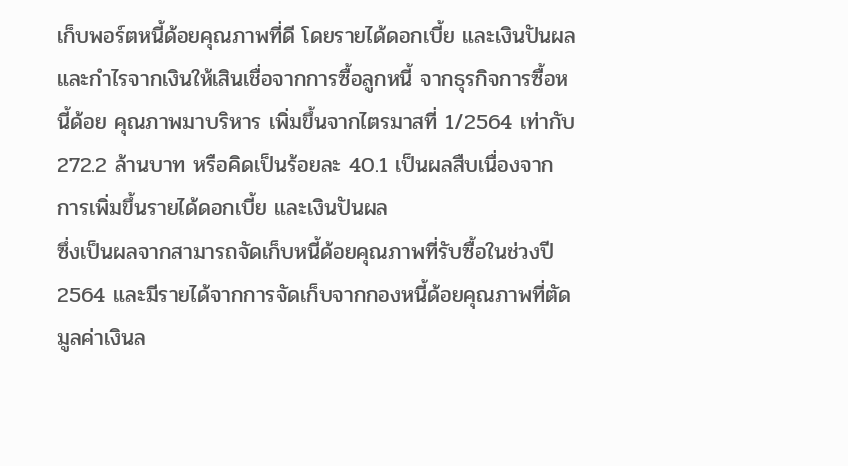เก็บพอร์ตหนี้ด้อยคุณภาพที่ดี โดยรายได้ดอกเบี้ย และเงินปันผล และกําไรจากเงินให้เสินเชื่อจากการซื้อลูกหนี้ จากธุรกิจการซื้อหนี้ด้อย คุณภาพมาบริหาร เพิ่มขึ้นจากไตรมาสที่ 1/2564 เท่ากับ 272.2 ล้านบาท หรือคิดเป็นร้อยละ 40.1 เป็นผลสืบเนื่องจาก การเพิ่มขึ้นรายได้ดอกเบี้ย และเงินปันผล
ซึ่งเป็นผลจากสามารถจัดเก็บหนี้ด้อยคุณภาพที่รับซื้อในช่วงปี 2564 และมีรายได้จากการจัดเก็บจากกองหนี้ด้อยคุณภาพที่ตัดมูลค่าเงินล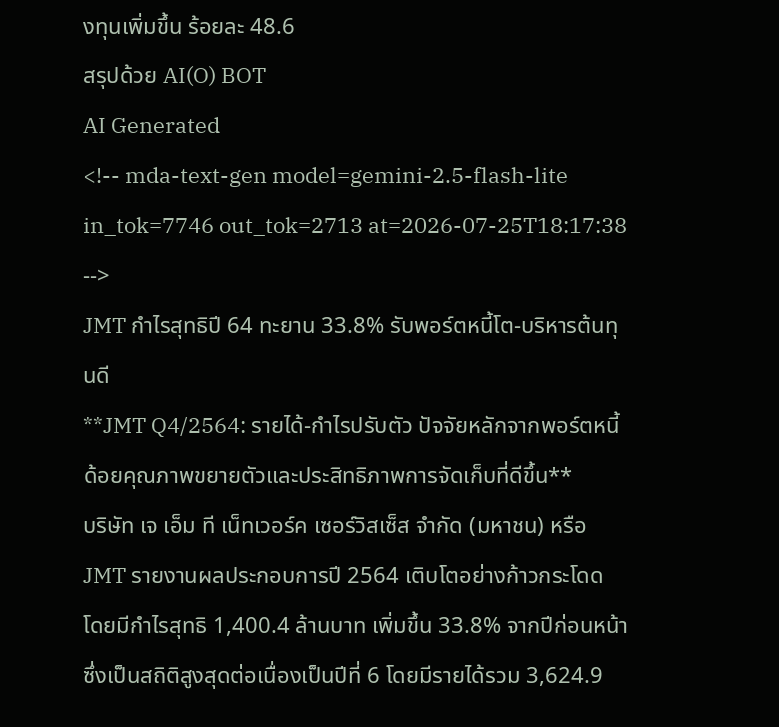งทุนเพิ่มขึ้น ร้อยละ 48.6
สรุปด้วย AI(O) BOT
AI Generated
<!-- mda-text-gen model=gemini-2.5-flash-lite in_tok=7746 out_tok=2713 at=2026-07-25T18:17:38 -->
JMT กำไรสุทธิปี 64 ทะยาน 33.8% รับพอร์ตหนี้โต-บริหารต้นทุนดี
**JMT Q4/2564: รายได้-กำไรปรับตัว ปัจจัยหลักจากพอร์ตหนี้ด้อยคุณภาพขยายตัวและประสิทธิภาพการจัดเก็บที่ดีขึ้น**
บริษัท เจ เอ็ม ที เน็ทเวอร์ค เซอร์วิสเซ็ส จำกัด (มหาชน) หรือ JMT รายงานผลประกอบการปี 2564 เติบโตอย่างก้าวกระโดด โดยมีกำไรสุทธิ 1,400.4 ล้านบาท เพิ่มขึ้น 33.8% จากปีก่อนหน้า ซึ่งเป็นสถิติสูงสุดต่อเนื่องเป็นปีที่ 6 โดยมีรายได้รวม 3,624.9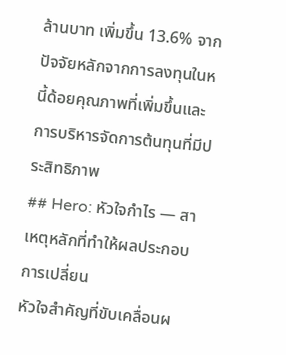ล้านบาท เพิ่มขึ้น 13.6% จากปัจจัยหลักจากการลงทุนในหนี้ด้อยคุณภาพที่เพิ่มขึ้นและการบริหารจัดการต้นทุนที่มีประสิทธิภาพ
## Hero: หัวใจกำไร — สาเหตุหลักที่ทำให้ผลประกอบการเปลี่ยน
หัวใจสำคัญที่ขับเคลื่อนผ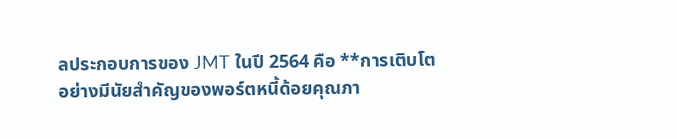ลประกอบการของ JMT ในปี 2564 คือ **การเติบโตอย่างมีนัยสำคัญของพอร์ตหนี้ด้อยคุณภา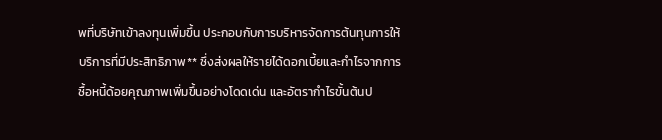พที่บริษัทเข้าลงทุนเพิ่มขึ้น ประกอบกับการบริหารจัดการต้นทุนการให้บริการที่มีประสิทธิภาพ** ซึ่งส่งผลให้รายได้ดอกเบี้ยและกำไรจากการซื้อหนี้ด้อยคุณภาพเพิ่มขึ้นอย่างโดดเด่น และอัตรากำไรขั้นต้นป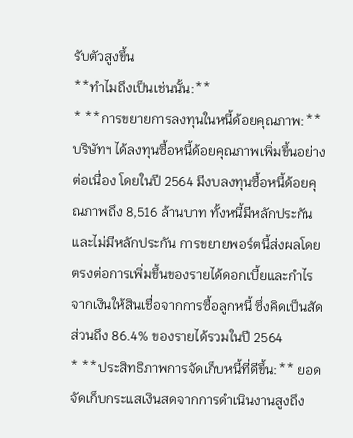รับตัวสูงขึ้น
**ทำไมถึงเป็นเช่นนั้น:**
* **การขยายการลงทุนในหนี้ด้อยคุณภาพ:** บริษัทฯ ได้ลงทุนซื้อหนี้ด้อยคุณภาพเพิ่มขึ้นอย่างต่อเนื่อง โดยในปี 2564 มีงบลงทุนซื้อหนี้ด้อยคุณภาพถึง 8,516 ล้านบาท ทั้งหนี้มีหลักประกันและไม่มีหลักประกัน การขยายพอร์ตนี้ส่งผลโดยตรงต่อการเพิ่มขึ้นของรายได้ดอกเบี้ยและกำไรจากเงินให้สินเชื่อจากการซื้อลูกหนี้ ซึ่งคิดเป็นสัดส่วนถึง 86.4% ของรายได้รวมในปี 2564
* **ประสิทธิภาพการจัดเก็บหนี้ที่ดีขึ้น:** ยอดจัดเก็บกระแสเงินสดจากการดำเนินงานสูงถึง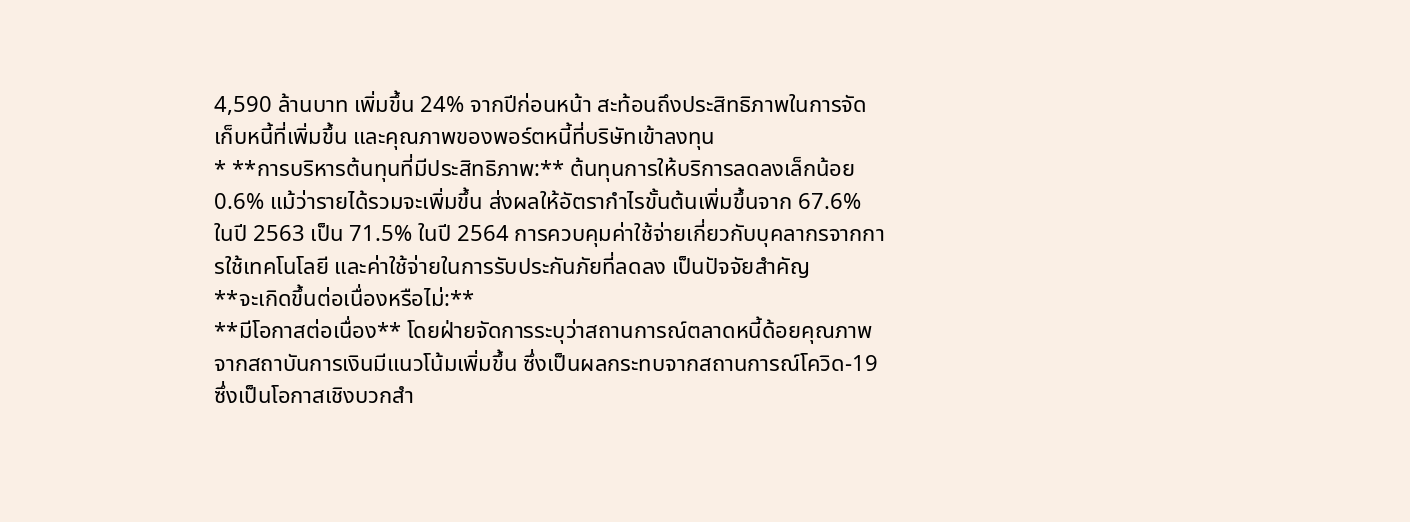4,590 ล้านบาท เพิ่มขึ้น 24% จากปีก่อนหน้า สะท้อนถึงประสิทธิภาพในการจัดเก็บหนี้ที่เพิ่มขึ้น และคุณภาพของพอร์ตหนี้ที่บริษัทเข้าลงทุน
* **การบริหารต้นทุนที่มีประสิทธิภาพ:** ต้นทุนการให้บริการลดลงเล็กน้อย 0.6% แม้ว่ารายได้รวมจะเพิ่มขึ้น ส่งผลให้อัตรากำไรขั้นต้นเพิ่มขึ้นจาก 67.6% ในปี 2563 เป็น 71.5% ในปี 2564 การควบคุมค่าใช้จ่ายเกี่ยวกับบุคลากรจากการใช้เทคโนโลยี และค่าใช้จ่ายในการรับประกันภัยที่ลดลง เป็นปัจจัยสำคัญ
**จะเกิดขึ้นต่อเนื่องหรือไม่:**
**มีโอกาสต่อเนื่อง** โดยฝ่ายจัดการระบุว่าสถานการณ์ตลาดหนี้ด้อยคุณภาพจากสถาบันการเงินมีแนวโน้มเพิ่มขึ้น ซึ่งเป็นผลกระทบจากสถานการณ์โควิด-19 ซึ่งเป็นโอกาสเชิงบวกสำ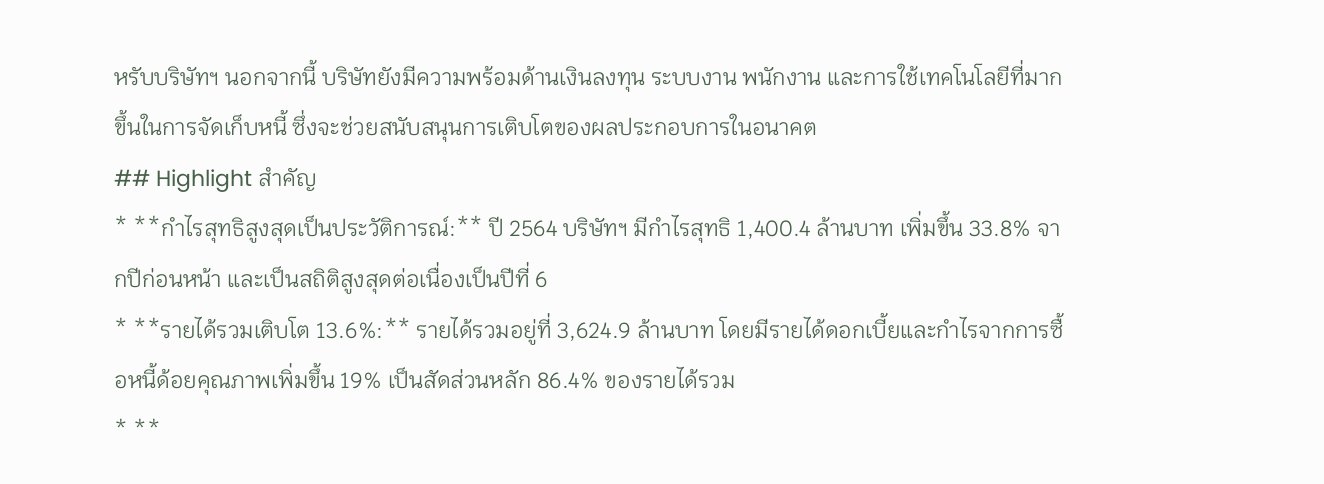หรับบริษัทฯ นอกจากนี้ บริษัทยังมีความพร้อมด้านเงินลงทุน ระบบงาน พนักงาน และการใช้เทคโนโลยีที่มากขึ้นในการจัดเก็บหนี้ ซึ่งจะช่วยสนับสนุนการเติบโตของผลประกอบการในอนาคต
## Highlight สำคัญ
* **กำไรสุทธิสูงสุดเป็นประวัติการณ์:** ปี 2564 บริษัทฯ มีกำไรสุทธิ 1,400.4 ล้านบาท เพิ่มขึ้น 33.8% จากปีก่อนหน้า และเป็นสถิติสูงสุดต่อเนื่องเป็นปีที่ 6
* **รายได้รวมเติบโต 13.6%:** รายได้รวมอยู่ที่ 3,624.9 ล้านบาท โดยมีรายได้ดอกเบี้ยและกำไรจากการซื้อหนี้ด้อยคุณภาพเพิ่มขึ้น 19% เป็นสัดส่วนหลัก 86.4% ของรายได้รวม
* **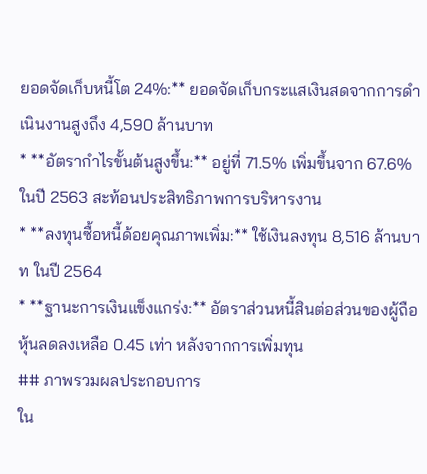ยอดจัดเก็บหนี้โต 24%:** ยอดจัดเก็บกระแสเงินสดจากการดำเนินงานสูงถึง 4,590 ล้านบาท
* **อัตรากำไรขั้นต้นสูงขึ้น:** อยู่ที่ 71.5% เพิ่มขึ้นจาก 67.6% ในปี 2563 สะท้อนประสิทธิภาพการบริหารงาน
* **ลงทุนซื้อหนี้ด้อยคุณภาพเพิ่ม:** ใช้เงินลงทุน 8,516 ล้านบาท ในปี 2564
* **ฐานะการเงินแข็งแกร่ง:** อัตราส่วนหนี้สินต่อส่วนของผู้ถือหุ้นลดลงเหลือ 0.45 เท่า หลังจากการเพิ่มทุน
## ภาพรวมผลประกอบการ
ใน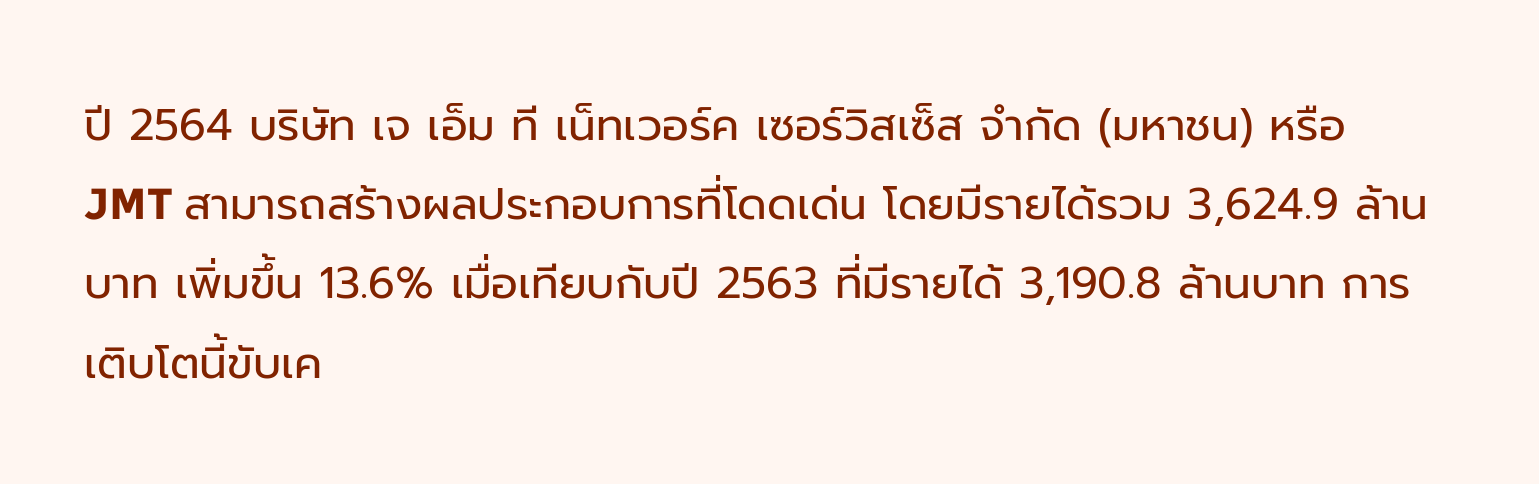ปี 2564 บริษัท เจ เอ็ม ที เน็ทเวอร์ค เซอร์วิสเซ็ส จำกัด (มหาชน) หรือ JMT สามารถสร้างผลประกอบการที่โดดเด่น โดยมีรายได้รวม 3,624.9 ล้านบาท เพิ่มขึ้น 13.6% เมื่อเทียบกับปี 2563 ที่มีรายได้ 3,190.8 ล้านบาท การเติบโตนี้ขับเค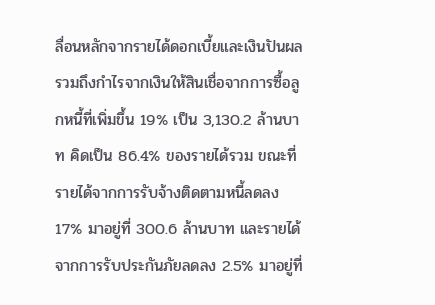ลื่อนหลักจากรายได้ดอกเบี้ยและเงินปันผล รวมถึงกำไรจากเงินให้สินเชื่อจากการซื้อลูกหนี้ที่เพิ่มขึ้น 19% เป็น 3,130.2 ล้านบาท คิดเป็น 86.4% ของรายได้รวม ขณะที่รายได้จากการรับจ้างติดตามหนี้ลดลง 17% มาอยู่ที่ 300.6 ล้านบาท และรายได้จากการรับประกันภัยลดลง 2.5% มาอยู่ที่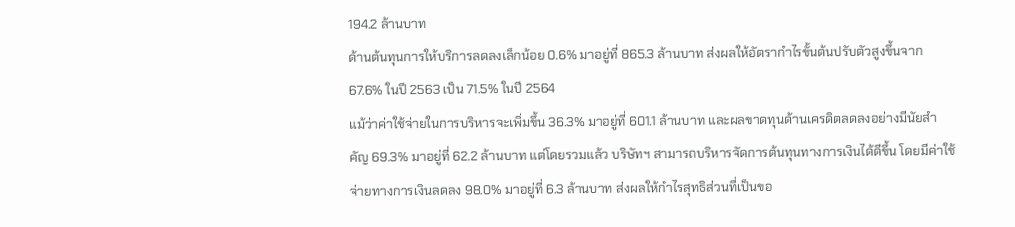194.2 ล้านบาท
ด้านต้นทุนการให้บริการลดลงเล็กน้อย 0.6% มาอยู่ที่ 865.3 ล้านบาท ส่งผลให้อัตรากำไรขั้นต้นปรับตัวสูงขึ้นจาก 67.6% ในปี 2563 เป็น 71.5% ในปี 2564
แม้ว่าค่าใช้จ่ายในการบริหารจะเพิ่มขึ้น 36.3% มาอยู่ที่ 601.1 ล้านบาท และผลขาดทุนด้านเครดิตลดลงอย่างมีนัยสำคัญ 69.3% มาอยู่ที่ 62.2 ล้านบาท แต่โดยรวมแล้ว บริษัทฯ สามารถบริหารจัดการต้นทุนทางการเงินได้ดีขึ้น โดยมีค่าใช้จ่ายทางการเงินลดลง 98.0% มาอยู่ที่ 6.3 ล้านบาท ส่งผลให้กำไรสุทธิส่วนที่เป็นขอ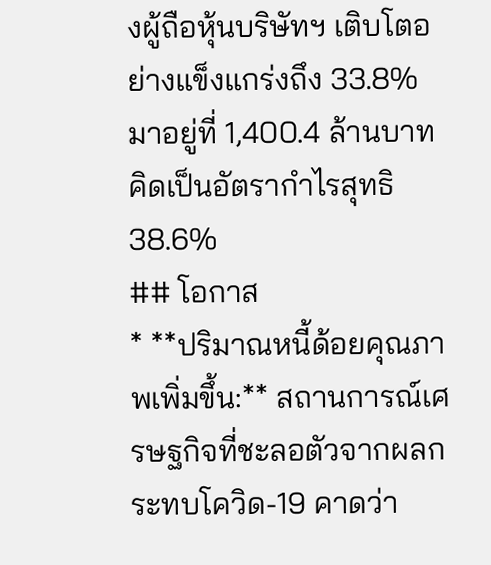งผู้ถือหุ้นบริษัทฯ เติบโตอย่างแข็งแกร่งถึง 33.8% มาอยู่ที่ 1,400.4 ล้านบาท คิดเป็นอัตรากำไรสุทธิ 38.6%
## โอกาส
* **ปริมาณหนี้ด้อยคุณภาพเพิ่มขึ้น:** สถานการณ์เศรษฐกิจที่ชะลอตัวจากผลกระทบโควิด-19 คาดว่า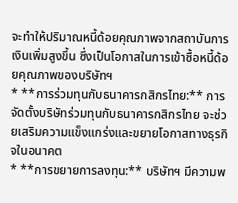จะทำให้ปริมาณหนี้ด้อยคุณภาพจากสถาบันการเงินเพิ่มสูงขึ้น ซึ่งเป็นโอกาสในการเข้าซื้อหนี้ด้อยคุณภาพของบริษัทฯ
* **การร่วมทุนกับธนาคารกสิกรไทย:** การจัดตั้งบริษัทร่วมทุนกับธนาคารกสิกรไทย จะช่วยเสริมความแข็งแกร่งและขยายโอกาสทางธุรกิจในอนาคต
* **การขยายการลงทุน:** บริษัทฯ มีความพ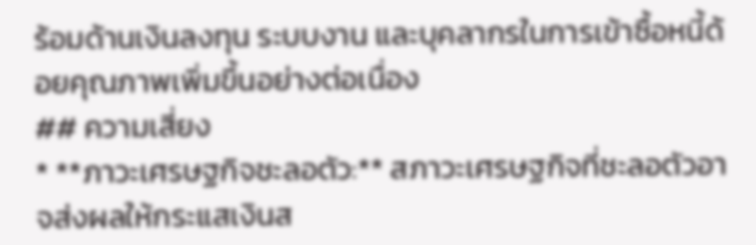ร้อมด้านเงินลงทุน ระบบงาน และบุคลากรในการเข้าซื้อหนี้ด้อยคุณภาพเพิ่มขึ้นอย่างต่อเนื่อง
## ความเสี่ยง
* **ภาวะเศรษฐกิจชะลอตัว:** สภาวะเศรษฐกิจที่ชะลอตัวอาจส่งผลให้กระแสเงินส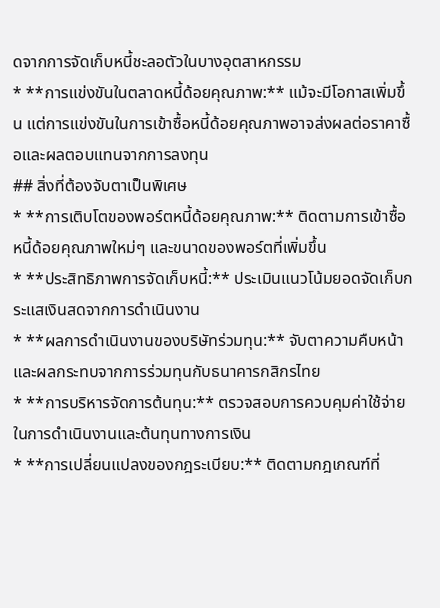ดจากการจัดเก็บหนี้ชะลอตัวในบางอุตสาหกรรม
* **การแข่งขันในตลาดหนี้ด้อยคุณภาพ:** แม้จะมีโอกาสเพิ่มขึ้น แต่การแข่งขันในการเข้าซื้อหนี้ด้อยคุณภาพอาจส่งผลต่อราคาซื้อและผลตอบแทนจากการลงทุน
## สิ่งที่ต้องจับตาเป็นพิเศษ
* **การเติบโตของพอร์ตหนี้ด้อยคุณภาพ:** ติดตามการเข้าซื้อหนี้ด้อยคุณภาพใหม่ๆ และขนาดของพอร์ตที่เพิ่มขึ้น
* **ประสิทธิภาพการจัดเก็บหนี้:** ประเมินแนวโน้มยอดจัดเก็บกระแสเงินสดจากการดำเนินงาน
* **ผลการดำเนินงานของบริษัทร่วมทุน:** จับตาความคืบหน้าและผลกระทบจากการร่วมทุนกับธนาคารกสิกรไทย
* **การบริหารจัดการต้นทุน:** ตรวจสอบการควบคุมค่าใช้จ่ายในการดำเนินงานและต้นทุนทางการเงิน
* **การเปลี่ยนแปลงของกฎระเบียบ:** ติดตามกฎเกณฑ์ที่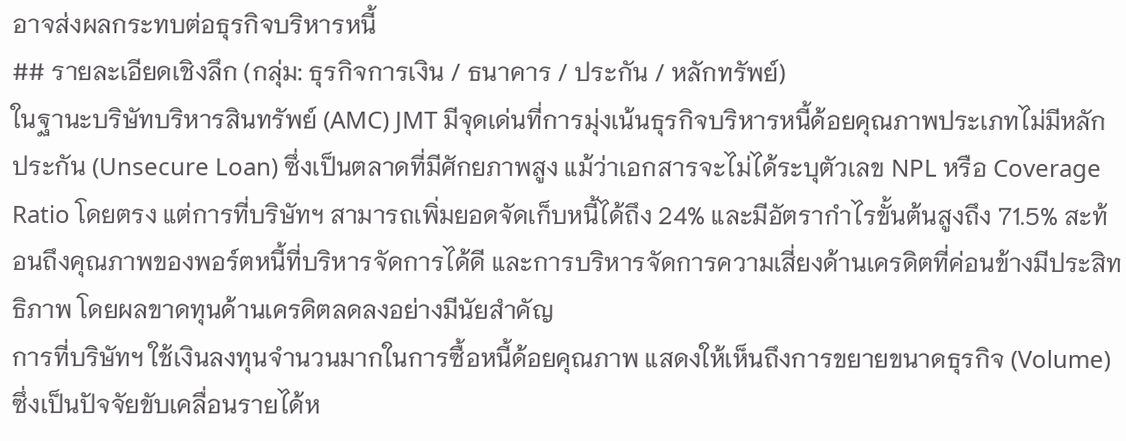อาจส่งผลกระทบต่อธุรกิจบริหารหนี้
## รายละเอียดเชิงลึก (กลุ่ม: ธุรกิจการเงิน / ธนาคาร / ประกัน / หลักทรัพย์)
ในฐานะบริษัทบริหารสินทรัพย์ (AMC) JMT มีจุดเด่นที่การมุ่งเน้นธุรกิจบริหารหนี้ด้อยคุณภาพประเภทไม่มีหลักประกัน (Unsecure Loan) ซึ่งเป็นตลาดที่มีศักยภาพสูง แม้ว่าเอกสารจะไม่ได้ระบุตัวเลข NPL หรือ Coverage Ratio โดยตรง แต่การที่บริษัทฯ สามารถเพิ่มยอดจัดเก็บหนี้ได้ถึง 24% และมีอัตรากำไรขั้นต้นสูงถึง 71.5% สะท้อนถึงคุณภาพของพอร์ตหนี้ที่บริหารจัดการได้ดี และการบริหารจัดการความเสี่ยงด้านเครดิตที่ค่อนข้างมีประสิทธิภาพ โดยผลขาดทุนด้านเครดิตลดลงอย่างมีนัยสำคัญ
การที่บริษัทฯ ใช้เงินลงทุนจำนวนมากในการซื้อหนี้ด้อยคุณภาพ แสดงให้เห็นถึงการขยายขนาดธุรกิจ (Volume) ซึ่งเป็นปัจจัยขับเคลื่อนรายได้ห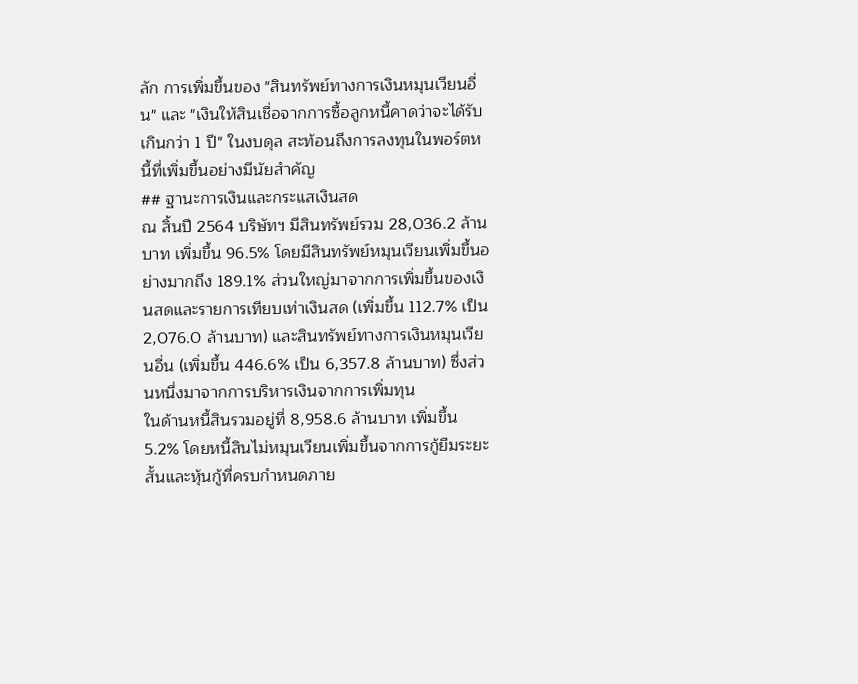ลัก การเพิ่มขึ้นของ "สินทรัพย์ทางการเงินหมุนเวียนอื่น" และ "เงินให้สินเชื่อจากการซื้อลูกหนี้คาดว่าจะได้รับเกินกว่า 1 ปี" ในงบดุล สะท้อนถึงการลงทุนในพอร์ตหนี้ที่เพิ่มขึ้นอย่างมีนัยสำคัญ
## ฐานะการเงินและกระแสเงินสด
ณ สิ้นปี 2564 บริษัทฯ มีสินทรัพย์รวม 28,036.2 ล้านบาท เพิ่มขึ้น 96.5% โดยมีสินทรัพย์หมุนเวียนเพิ่มขึ้นอย่างมากถึง 189.1% ส่วนใหญ่มาจากการเพิ่มขึ้นของเงินสดและรายการเทียบเท่าเงินสด (เพิ่มขึ้น 112.7% เป็น 2,076.0 ล้านบาท) และสินทรัพย์ทางการเงินหมุนเวียนอื่น (เพิ่มขึ้น 446.6% เป็น 6,357.8 ล้านบาท) ซึ่งส่วนหนึ่งมาจากการบริหารเงินจากการเพิ่มทุน
ในด้านหนี้สินรวมอยู่ที่ 8,958.6 ล้านบาท เพิ่มขึ้น 5.2% โดยหนี้สินไม่หมุนเวียนเพิ่มขึ้นจากการกู้ยืมระยะสั้นและหุ้นกู้ที่ครบกำหนดภาย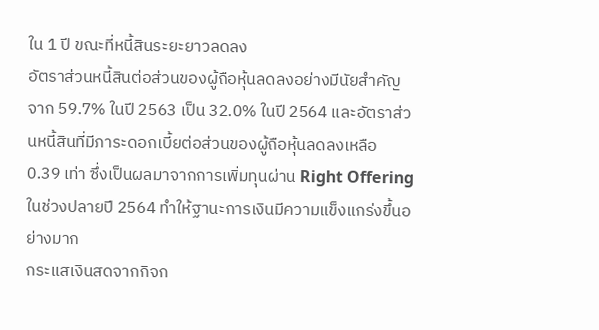ใน 1 ปี ขณะที่หนี้สินระยะยาวลดลง
อัตราส่วนหนี้สินต่อส่วนของผู้ถือหุ้นลดลงอย่างมีนัยสำคัญจาก 59.7% ในปี 2563 เป็น 32.0% ในปี 2564 และอัตราส่วนหนี้สินที่มีภาระดอกเบี้ยต่อส่วนของผู้ถือหุ้นลดลงเหลือ 0.39 เท่า ซึ่งเป็นผลมาจากการเพิ่มทุนผ่าน Right Offering ในช่วงปลายปี 2564 ทำให้ฐานะการเงินมีความแข็งแกร่งขึ้นอย่างมาก
กระแสเงินสดจากกิจก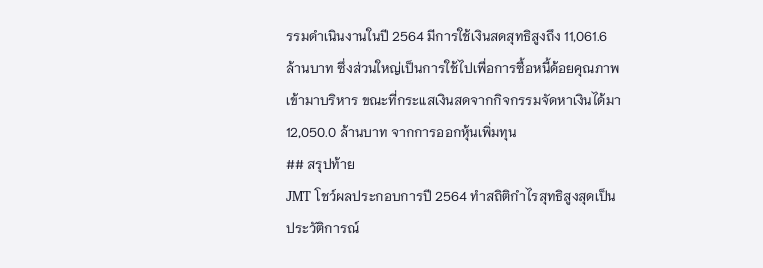รรมดำเนินงานในปี 2564 มีการใช้เงินสดสุทธิสูงถึง 11,061.6 ล้านบาท ซึ่งส่วนใหญ่เป็นการใช้ไปเพื่อการซื้อหนี้ด้อยคุณภาพเข้ามาบริหาร ขณะที่กระแสเงินสดจากกิจกรรมจัดหาเงินได้มา 12,050.0 ล้านบาท จากการออกหุ้นเพิ่มทุน
## สรุปท้าย
JMT โชว์ผลประกอบการปี 2564 ทำสถิติกำไรสุทธิสูงสุดเป็นประวัติการณ์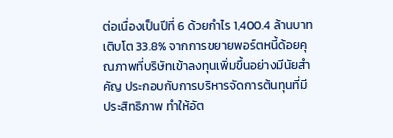ต่อเนื่องเป็นปีที่ 6 ด้วยกำไร 1,400.4 ล้านบาท เติบโต 33.8% จากการขยายพอร์ตหนี้ด้อยคุณภาพที่บริษัทเข้าลงทุนเพิ่มขึ้นอย่างมีนัยสำคัญ ประกอบกับการบริหารจัดการต้นทุนที่มีประสิทธิภาพ ทำให้อัต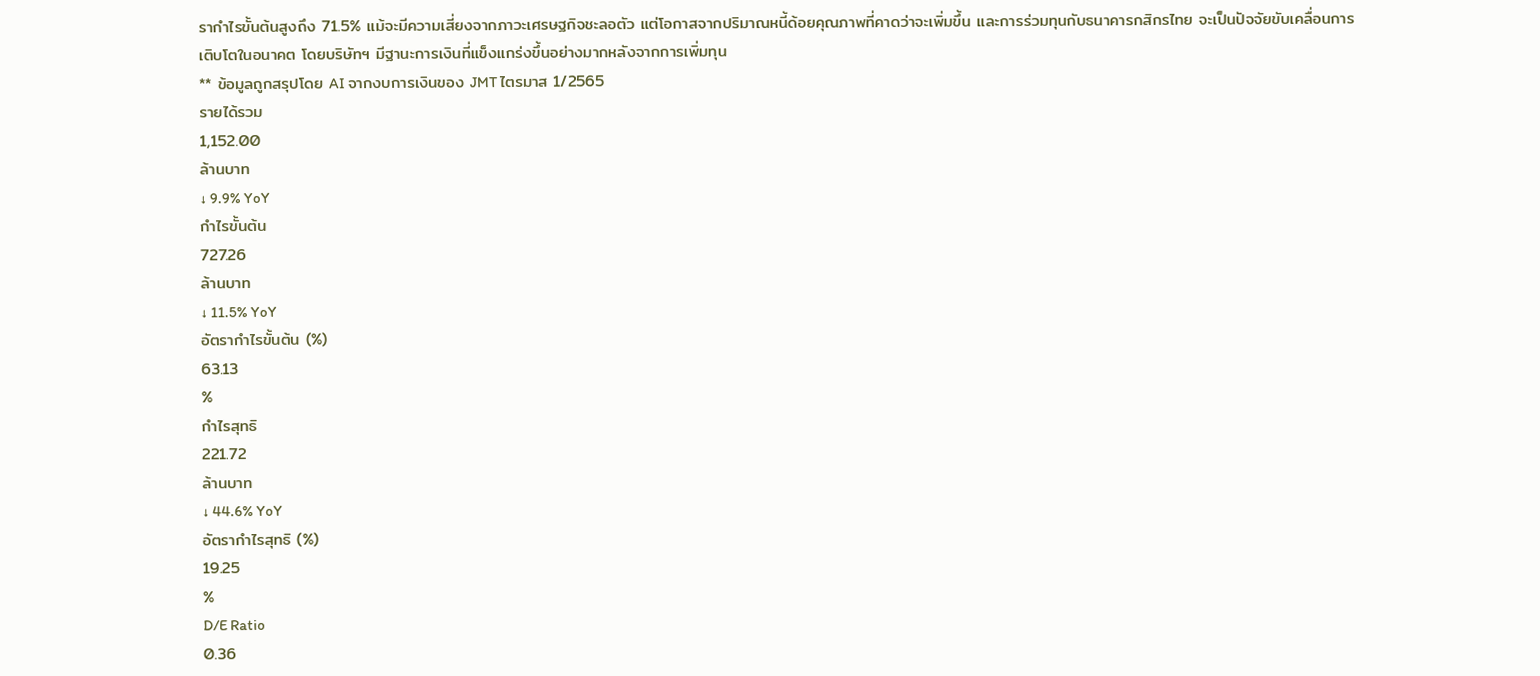รากำไรขั้นต้นสูงถึง 71.5% แม้จะมีความเสี่ยงจากภาวะเศรษฐกิจชะลอตัว แต่โอกาสจากปริมาณหนี้ด้อยคุณภาพที่คาดว่าจะเพิ่มขึ้น และการร่วมทุนกับธนาคารกสิกรไทย จะเป็นปัจจัยขับเคลื่อนการเติบโตในอนาคต โดยบริษัทฯ มีฐานะการเงินที่แข็งแกร่งขึ้นอย่างมากหลังจากการเพิ่มทุน
** ข้อมูลถูกสรุปโดย AI จากงบการเงินของ JMT ไตรมาส 1/2565
รายได้รวม
1,152.00
ล้านบาท
↓ 9.9% YoY
กำไรขั้นต้น
727.26
ล้านบาท
↓ 11.5% YoY
อัตรากำไรขั้นต้น (%)
63.13
%
กำไรสุทธิ
221.72
ล้านบาท
↓ 44.6% YoY
อัตรากำไรสุทธิ (%)
19.25
%
D/E Ratio
0.36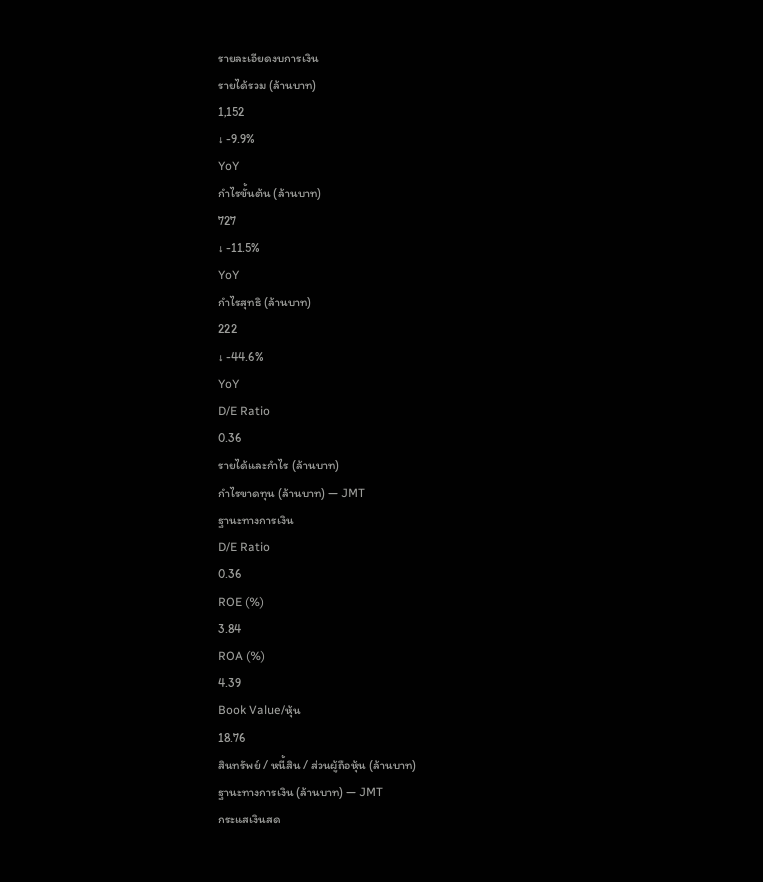รายละเอียดงบการเงิน
รายได้รวม (ล้านบาท)
1,152
↓ -9.9%
YoY
กำไรขั้นต้น (ล้านบาท)
727
↓ -11.5%
YoY
กำไรสุทธิ (ล้านบาท)
222
↓ -44.6%
YoY
D/E Ratio
0.36
รายได้และกำไร (ล้านบาท)
กำไรขาดทุน (ล้านบาท) — JMT
ฐานะทางการเงิน
D/E Ratio
0.36
ROE (%)
3.84
ROA (%)
4.39
Book Value/หุ้น
18.76
สินทรัพย์ / หนี้สิน / ส่วนผู้ถือหุ้น (ล้านบาท)
ฐานะทางการเงิน (ล้านบาท) — JMT
กระแสเงินสด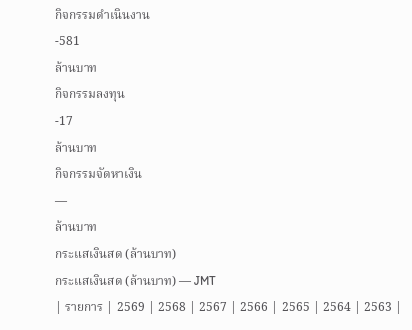กิจกรรมดำเนินงาน
-581
ล้านบาท
กิจกรรมลงทุน
-17
ล้านบาท
กิจกรรมจัดหาเงิน
—
ล้านบาท
กระแสเงินสด (ล้านบาท)
กระแสเงินสด (ล้านบาท) — JMT
| รายการ | 2569 | 2568 | 2567 | 2566 | 2565 | 2564 | 2563 |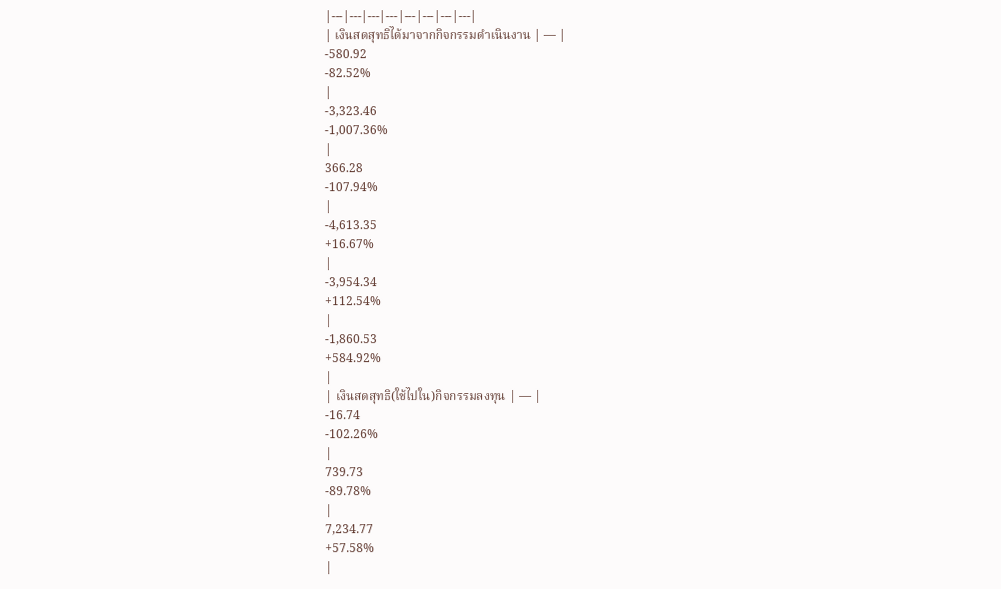|---|---|---|---|---|---|---|---|
| เงินสดสุทธิได้มาจากกิจกรรมดำเนินงาน | — |
-580.92
-82.52%
|
-3,323.46
-1,007.36%
|
366.28
-107.94%
|
-4,613.35
+16.67%
|
-3,954.34
+112.54%
|
-1,860.53
+584.92%
|
| เงินสดสุทธิ(ใช้ไปใน)กิจกรรมลงทุน | — |
-16.74
-102.26%
|
739.73
-89.78%
|
7,234.77
+57.58%
|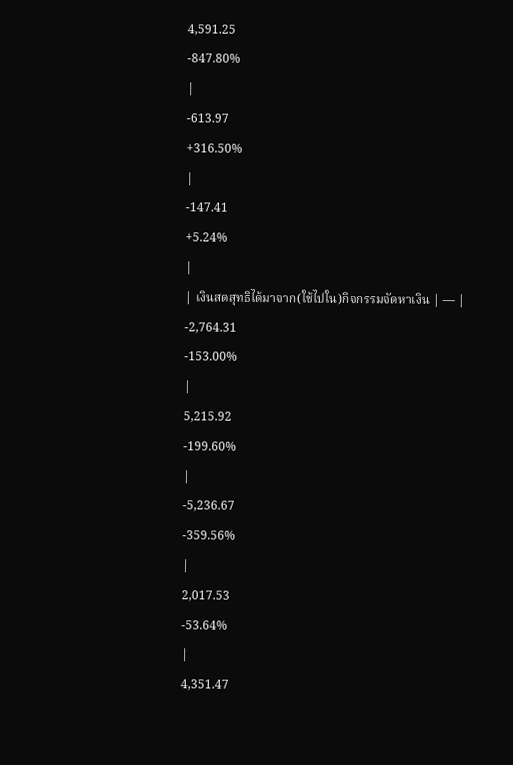4,591.25
-847.80%
|
-613.97
+316.50%
|
-147.41
+5.24%
|
| เงินสดสุทธิได้มาจาก(ใช้ไปใน)กิจกรรมจัดหาเงิน | — |
-2,764.31
-153.00%
|
5,215.92
-199.60%
|
-5,236.67
-359.56%
|
2,017.53
-53.64%
|
4,351.47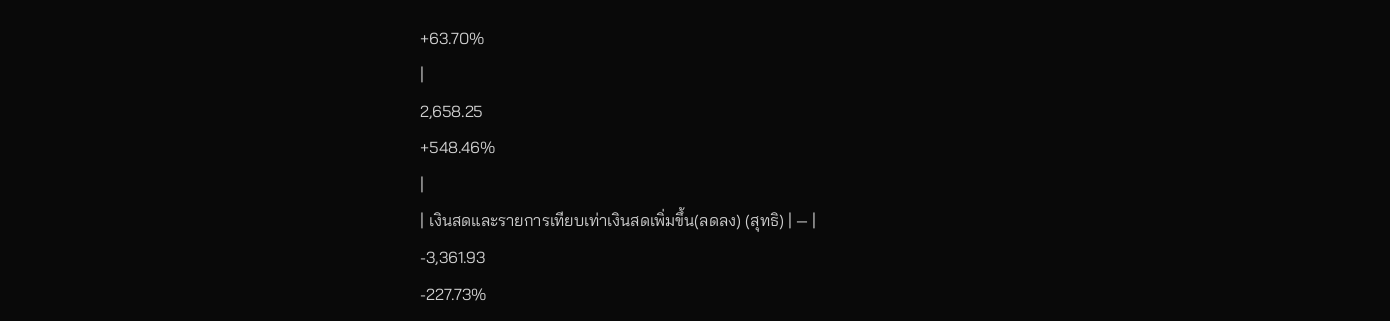+63.70%
|
2,658.25
+548.46%
|
| เงินสดและรายการเทียบเท่าเงินสดเพิ่มขึ้น(ลดลง) (สุทธิ) | — |
-3,361.93
-227.73%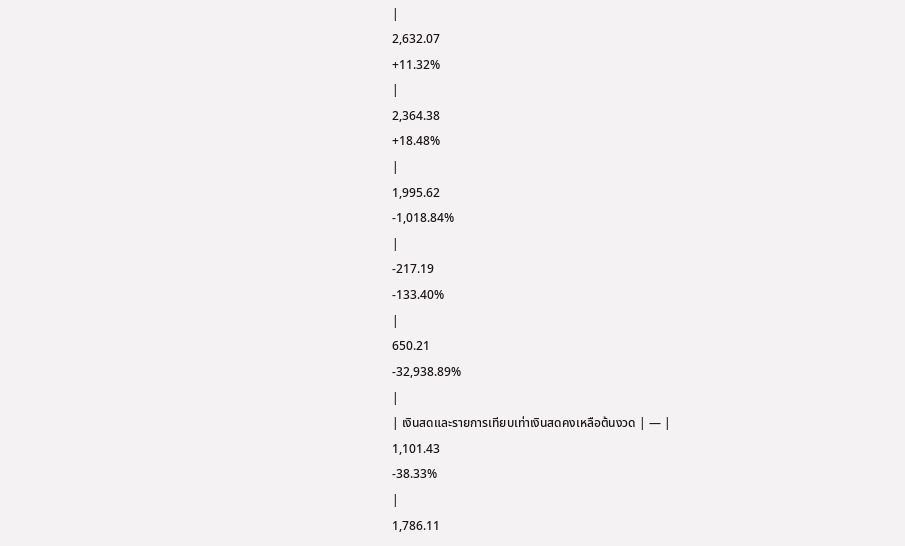|
2,632.07
+11.32%
|
2,364.38
+18.48%
|
1,995.62
-1,018.84%
|
-217.19
-133.40%
|
650.21
-32,938.89%
|
| เงินสดและรายการเทียบเท่าเงินสดคงเหลือต้นงวด | — |
1,101.43
-38.33%
|
1,786.11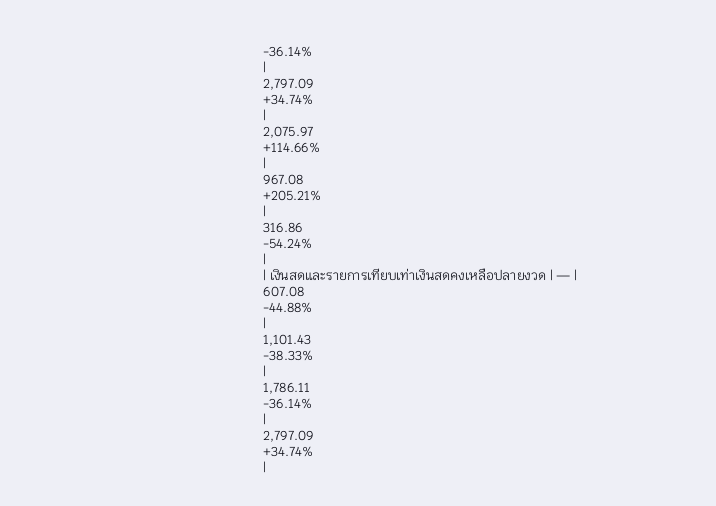-36.14%
|
2,797.09
+34.74%
|
2,075.97
+114.66%
|
967.08
+205.21%
|
316.86
-54.24%
|
| เงินสดและรายการเทียบเท่าเงินสดคงเหลือปลายงวด | — |
607.08
-44.88%
|
1,101.43
-38.33%
|
1,786.11
-36.14%
|
2,797.09
+34.74%
|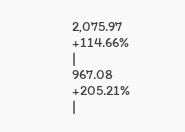2,075.97
+114.66%
|
967.08
+205.21%
|